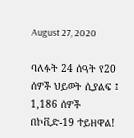August 27, 2020

ባለፉት 24 ሰዓት የ20 ሰዎች ህይወት ሲያልፍ ፤ 1,186 ሰዎች በኮቪድ-19 ተይዘዋል!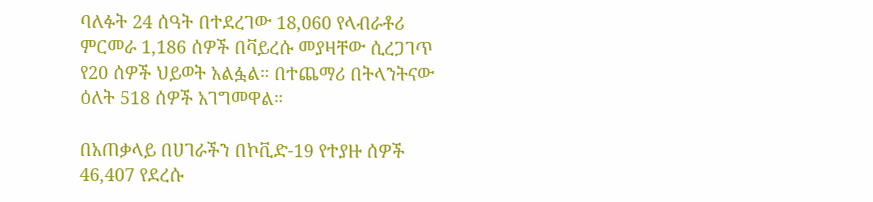ባለፉት 24 ሰዓት በተደረገው 18,060 የላብራቶሪ ምርመራ 1,186 ሰዎች በቫይረሱ መያዛቸው ሲረጋገጥ የ20 ሰዎች ህይወት አልፏል። በተጨማሪ በትላንትናው ዕለት 518 ሰዎች አገግመዋል።

በአጠቃላይ በሀገራችን በኮቪድ-19 የተያዙ ሰዎች 46,407 የደረሱ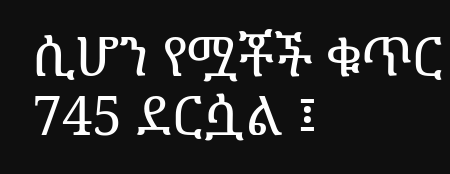ሲሆን የሟቾች ቁጥር 745 ደርሷል ፤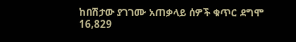ከበሽታው ያገገሙ አጠቃላይ ሰዎች ቁጥር ደግሞ 16,829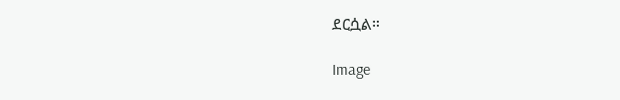ደርሷል።

Image